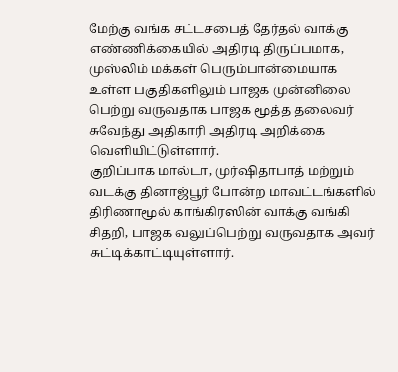மேற்கு வங்க சட்டசபைத் தேர்தல் வாக்கு எண்ணிக்கையில் அதிரடி திருப்பமாக, முஸ்லிம் மக்கள் பெரும்பான்மையாக உள்ள பகுதிகளிலும் பாஜக முன்னிலை பெற்று வருவதாக பாஜக மூத்த தலைவர் சுவேந்து அதிகாரி அதிரடி அறிக்கை வெளியிட்டுள்ளார்.
குறிப்பாக மால்டா, முர்ஷிதாபாத் மற்றும் வடக்கு தினாஜ்பூர் போன்ற மாவட்டங்களில் திரிணாமூல் காங்கிரஸின் வாக்கு வங்கி சிதறி, பாஜக வலுப்பெற்று வருவதாக அவர் சுட்டிக்காட்டியுள்ளார்.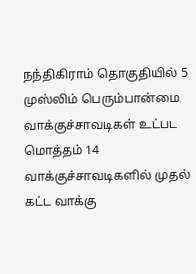நந்திகிராம் தொகுதியில் 5 முஸ்லிம் பெரும்பான்மை வாக்குச்சாவடிகள் உட்பட மொத்தம் 14 வாக்குச்சாவடிகளில் முதல் கட்ட வாக்கு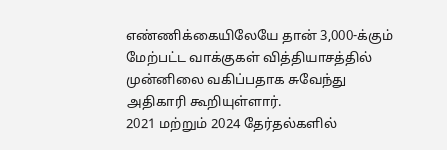எண்ணிக்கையிலேயே தான் 3,000-க்கும் மேற்பட்ட வாக்குகள் வித்தியாசத்தில் முன்னிலை வகிப்பதாக சுவேந்து அதிகாரி கூறியுள்ளார்.
2021 மற்றும் 2024 தேர்தல்களில்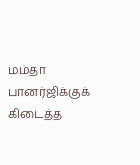மம்தா பானர்ஜிக்குக் கிடைத்த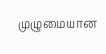முழுமையான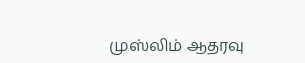முஸ்லிம் ஆதரவு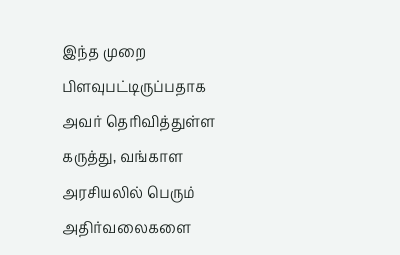இந்த முறை பிளவுபட்டிருப்பதாக அவர் தெரிவித்துள்ள கருத்து, வங்காள அரசியலில் பெரும் அதிர்வலைகளை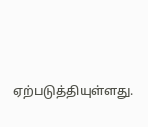ஏற்படுத்தியுள்ளது.